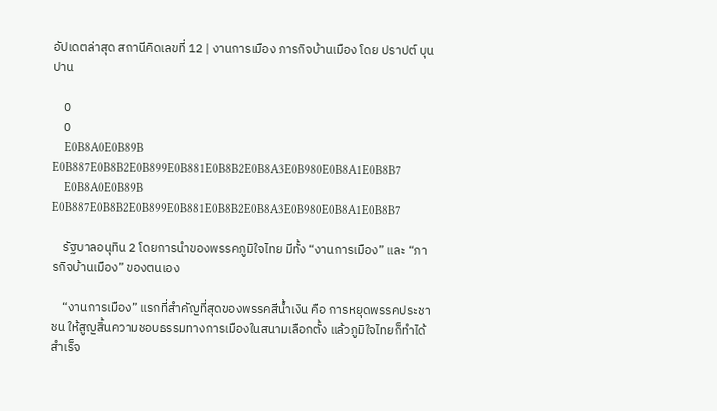อัปเดตล่าสุด สถานีคิดเลขที่ 12 | งานการเมือง ภารกิจบ้านเมือง โดย ปราปต์ บุนปาน

    0
    0
    E0B8A0E0B89B E0B887E0B8B2E0B899E0B881E0B8B2E0B8A3E0B980E0B8A1E0B8B7
    E0B8A0E0B89B E0B887E0B8B2E0B899E0B881E0B8B2E0B8A3E0B980E0B8A1E0B8B7

    รัฐบาลอนุทิน 2 โดยการนำของพรรคภูมิใจไทย มีทั้ง “งานการเมือง” และ “ภารกิจบ้านเมือง” ของตนเอง

    “งานการเมือง” แรกที่สำคัญที่สุดของพรรคสีน้ำเงิน คือ การหยุดพรรคประชาชน ให้สูญสิ้นความชอบธรรมทางการเมืองในสนามเลือกตั้ง แล้วภูมิใจไทยก็ทำได้สำเร็จ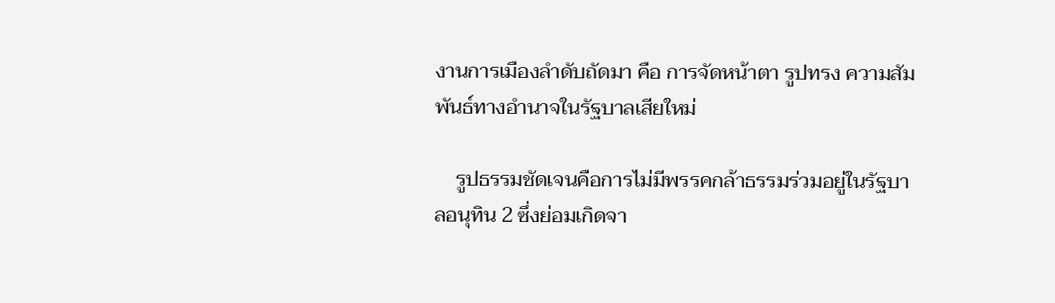งานการเมืองลำดับถัดมา คือ การจัดหน้าตา รูปทรง ความสัมพันธ์ทางอำนาจในรัฐบาลเสียใหม่

    รูปธรรมชัดเจนคือการไม่มีพรรคกล้าธรรมร่วมอยู่ในรัฐบาลอนุทิน 2 ซึ่งย่อมเกิดจา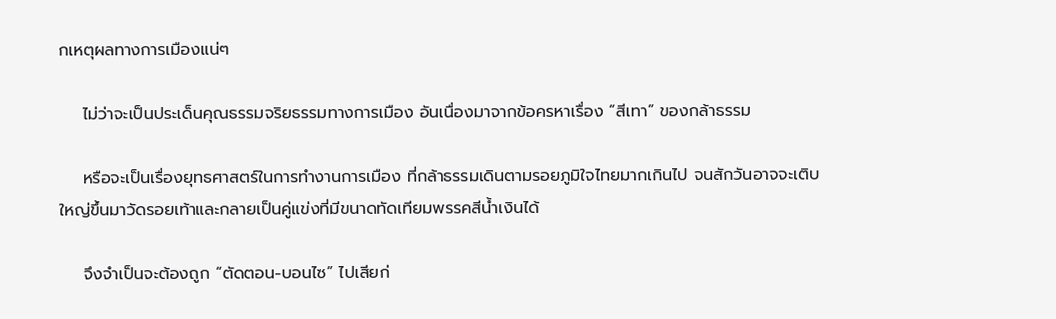กเหตุผลทางการเมืองแน่ๆ

    ไม่ว่าจะเป็นประเด็นคุณธรรมจริยธรรมทางการเมือง อันเนื่องมาจากข้อครหาเรื่อง “สีเทา” ของกล้าธรรม

    หรือจะเป็นเรื่องยุทธศาสตร์ในการทำงานการเมือง ที่กล้าธรรมเดินตามรอยภูมิใจไทยมากเกินไป จนสักวันอาจจะเติบใหญ่ขึ้นมาวัดรอยเท้าและกลายเป็นคู่แข่งที่มีขนาดทัดเทียมพรรคสีน้ำเงินได้

    จึงจำเป็นจะต้องถูก “ตัดตอน-บอนไซ” ไปเสียก่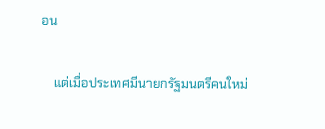อน

    แต่เมื่อประเทศมีนายกรัฐมนตรีคนใหม่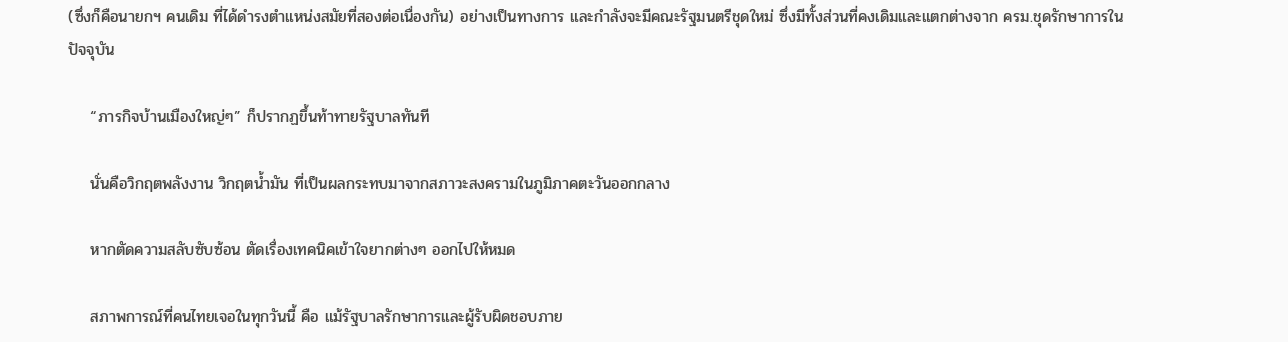(ซึ่งก็คือนายกฯ คนเดิม ที่ได้ดำรงตำแหน่งสมัยที่สองต่อเนื่องกัน) อย่างเป็นทางการ และกำลังจะมีคณะรัฐมนตรีชุดใหม่ ซึ่งมีทั้งส่วนที่คงเดิมและแตกต่างจาก ครม.ชุดรักษาการในปัจจุบัน

    “ภารกิจบ้านเมืองใหญ่ๆ” ก็ปรากฏขึ้นท้าทายรัฐบาลทันที

    นั่นคือวิกฤตพลังงาน วิกฤตน้ำมัน ที่เป็นผลกระทบมาจากสภาวะสงครามในภูมิภาคตะวันออกกลาง

    หากตัดความสลับซับซ้อน ตัดเรื่องเทคนิคเข้าใจยากต่างๆ ออกไปให้หมด

    สภาพการณ์ที่คนไทยเจอในทุกวันนี้ คือ แม้รัฐบาลรักษาการและผู้รับผิดชอบภาย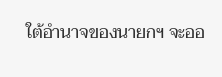ใต้อำนาจของนายกฯ จะออ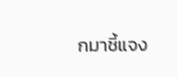กมาชี้แจง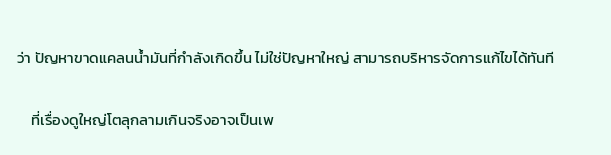ว่า ปัญหาขาดแคลนน้ำมันที่กำลังเกิดขึ้น ไม่ใช่ปัญหาใหญ่ สามารถบริหารจัดการแก้ไขได้ทันที

    ที่เรื่องดูใหญ่โตลุกลามเกินจริงอาจเป็นเพ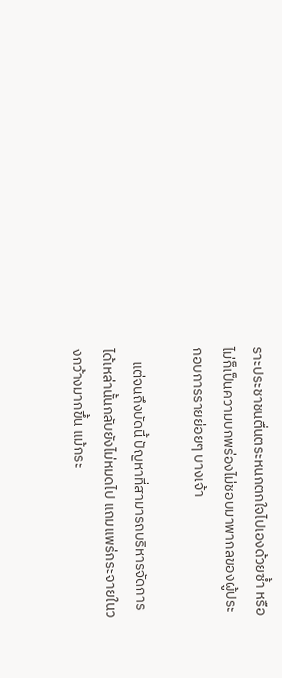ราะประชาชนตื่นตระหนกตกใจไปเองด้วยซ้ำ หรือไม่ก็เป็นความบกพร่องไม่ชอบมาพากลของผู้ประกอบการรายย่อยๆ บางเจ้า

    แต่จนถึงบัดนี้ ปัญหาที่สามารถบริหารจัดการได้เหล่านั้นกลับยังไม่หมดไป แถมแพร่กระจายในวงกว้างมากขึ้น แม้กระ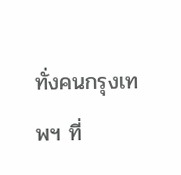ทั่งคนกรุงเทพฯ ที่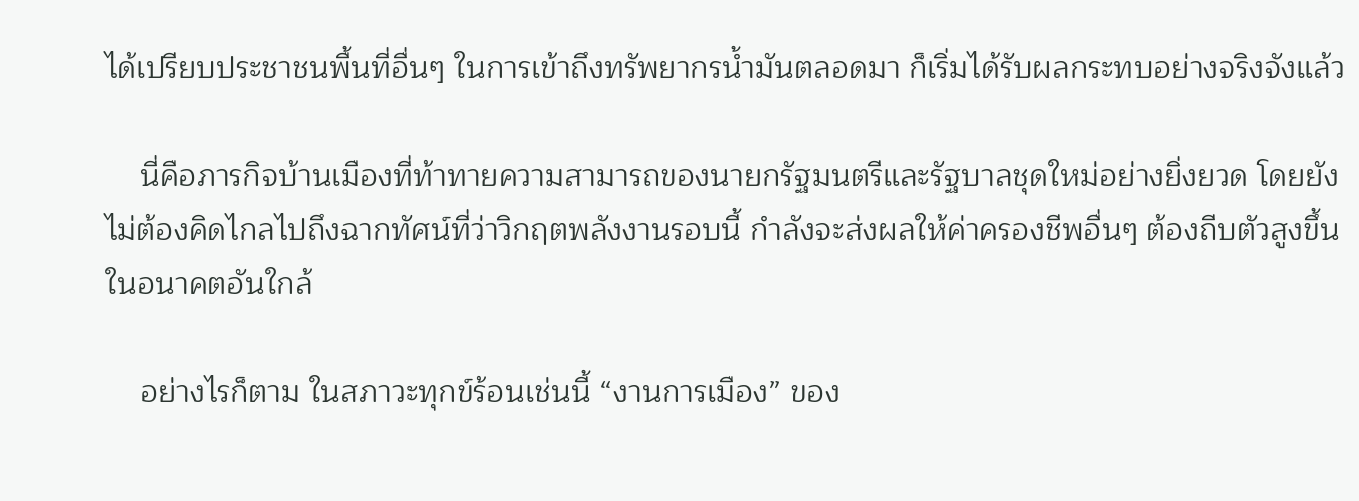ได้เปรียบประชาชนพื้นที่อื่นๆ ในการเข้าถึงทรัพยากรน้ำมันตลอดมา ก็เริ่มได้รับผลกระทบอย่างจริงจังแล้ว

    นี่คือภารกิจบ้านเมืองที่ท้าทายความสามารถของนายกรัฐมนตรีและรัฐบาลชุดใหม่อย่างยิ่งยวด โดยยังไม่ต้องคิดไกลไปถึงฉากทัศน์ที่ว่าวิกฤตพลังงานรอบนี้ กำลังจะส่งผลให้ค่าครองชีพอื่นๆ ต้องถีบตัวสูงขึ้นในอนาคตอันใกล้

    อย่างไรก็ตาม ในสภาวะทุกข์ร้อนเช่นนี้ “งานการเมือง” ของ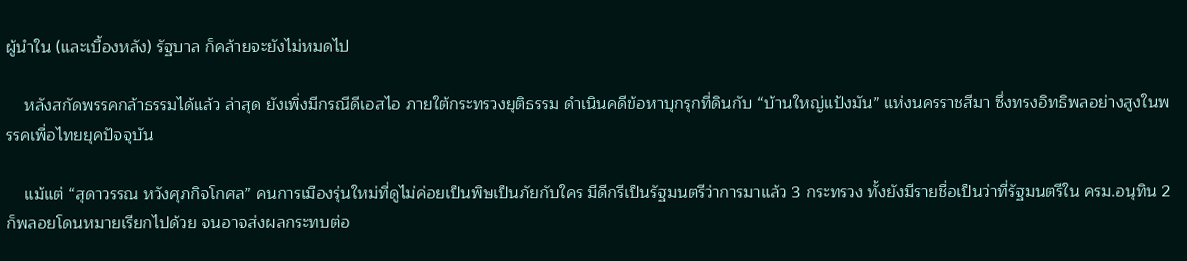ผู้นำใน (และเบื้องหลัง) รัฐบาล ก็คล้ายจะยังไม่หมดไป

    หลังสกัดพรรคกล้าธรรมได้แล้ว ล่าสุด ยังเพิ่งมีกรณีดีเอสไอ ภายใต้กระทรวงยุติธรรม ดำเนินคดีข้อหาบุกรุกที่ดินกับ “บ้านใหญ่แป้งมัน” แห่งนครราชสีมา ซึ่งทรงอิทธิพลอย่างสูงในพรรคเพื่อไทยยุคปัจจุบัน

    แม้แต่ “สุดาวรรณ หวังศุภกิจโกศล” คนการเมืองรุ่นใหม่ที่ดูไม่ค่อยเป็นพิษเป็นภัยกับใคร มีดีกรีเป็นรัฐมนตรีว่าการมาแล้ว 3 กระทรวง ทั้งยังมีรายชื่อเป็นว่าที่รัฐมนตรีใน ครม.อนุทิน 2 ก็พลอยโดนหมายเรียกไปด้วย จนอาจส่งผลกระทบต่อ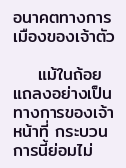อนาคตทางการเมืองของเจ้าตัว

    แม้ในถ้อยแถลงอย่างเป็นทางการของเจ้าหน้าที่ กระบวนการนี้ย่อมไม่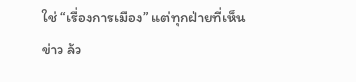ใช่ “เรื่องการเมือง” แต่ทุกฝ่ายที่เห็นข่าว ล้ว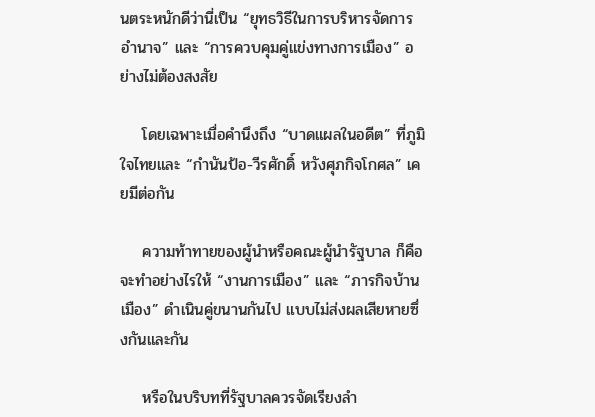นตระหนักดีว่านี่เป็น “ยุทธวิธีในการบริหารจัดการอำนาจ” และ “การควบคุมคู่แข่งทางการเมือง” อย่างไม่ต้องสงสัย

    โดยเฉพาะเมื่อคำนึงถึง “บาดแผลในอดีต” ที่ภูมิใจไทยและ “กำนันป้อ-วีรศักดิ์ หวังศุภกิจโกศล” เคยมีต่อกัน

    ความท้าทายของผู้นำหรือคณะผู้นำรัฐบาล ก็คือจะทำอย่างไรให้ “งานการเมือง” และ “ภารกิจบ้านเมือง” ดำเนินคู่ขนานกันไป แบบไม่ส่งผลเสียหายซึ่งกันและกัน

    หรือในบริบทที่รัฐบาลควรจัดเรียงลำ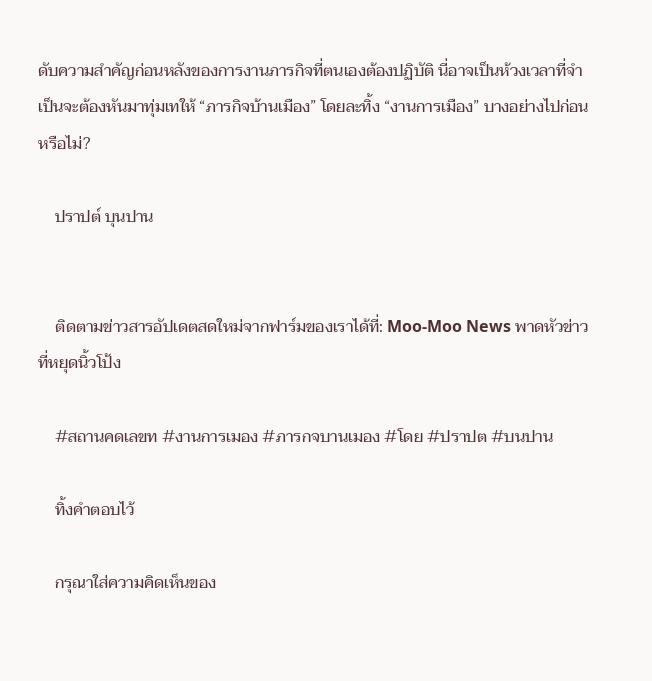ดับความสำคัญก่อนหลังของการงานภารกิจที่ตนเองต้องปฏิบัติ นี่อาจเป็นห้วงเวลาที่จำเป็นจะต้องหันมาทุ่มเทให้ “ภารกิจบ้านเมือง” โดยละทิ้ง “งานการเมือง” บางอย่างไปก่อนหรือไม่?

    ปราปต์ บุนปาน


    ติดตามข่าวสารอัปเดตสดใหม่จากฟาร์มของเราได้ที่: Moo-Moo News พาดหัวข่าวที่หยุดนิ้วโป้ง

    #สถานคดเลขท #งานการเมอง #ภารกจบานเมอง #โดย #ปราปต #บนปาน

    ทิ้งคำตอบไว้

    กรุณาใส่ความคิดเห็นของ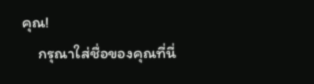คุณ!
    กรุณาใส่ชื่อของคุณที่นี่